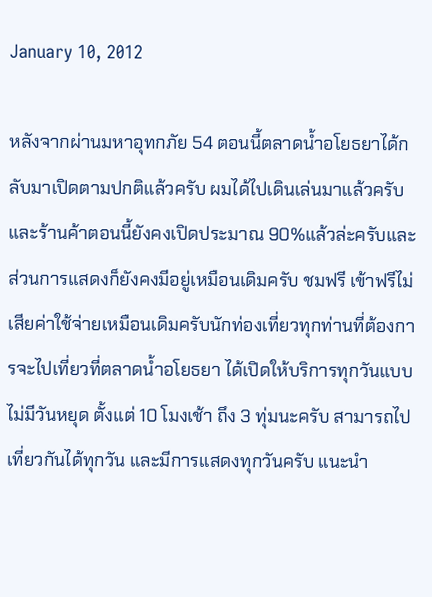January 10, 2012

หลังจากผ่านมหาอุทกภัย 54 ตอนนี้ตลาดน้ำอโยธยาได้กลับมาเปิดตามปกติแล้วครับ ผมได้ไปเดินเล่นมาแล้วครับและร้านค้าตอนนี้ยังคงเปิดประมาณ 90%แล้วล่ะครับและส่วนการแสดงก็ยังคงมีอยู่เหมือนเดิมครับ ชมฟรี เข้าฟรีไม่เสียค่าใช้จ่ายเหมือนเดิมครับนักท่องเที่ยวทุกท่านที่ต้องการจะไปเที่ยวที่ตลาดน้ำอโยธยา ได้เปิดให้บริการทุกวันแบบไม่มีวันหยุด ตั้งแต่ 10 โมงเช้า ถึง 3 ทุ่มนะครับ สามารถไปเที่ยวกันได้ทุกวัน และมีการแสดงทุกวันครับ แนะนำ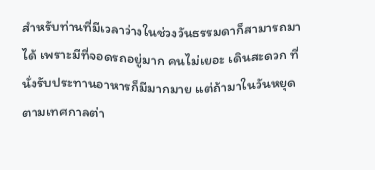สำหรับท่านที่มีเวลาว่างในช่วงวันธรรมดาก็สามารถมาได้ เพราะมีที่จอดรถอยู่มาก คนไม่เยอะ เดินสะดวก ที่นั่งรับประทานอาหารก็มีมากมาย แต่ถ้ามาในวันหยุดตามเทศกาลต่า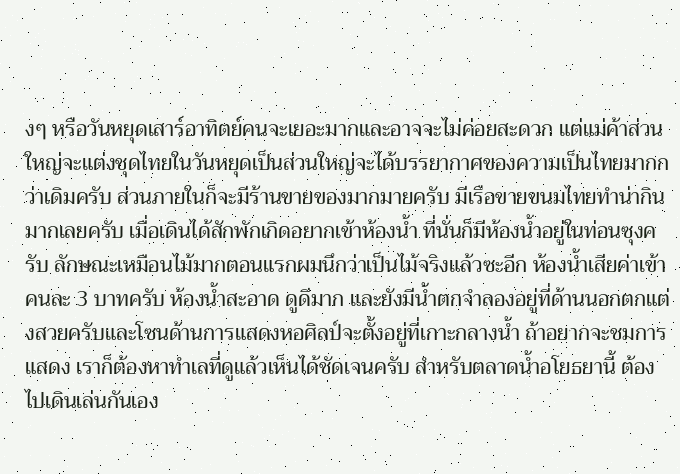งๆ หรือวันหยุดเสาร์อาทิตย์คนจะเยอะมากและอาจจะไม่ค่อยสะดวก แต่แม่ค้าส่วนใหญ่จะแต่งชุดไทยในวันหยุดเป็นส่วนใหญ่จะได้บรรยากาศของความเป็นไทยมากกว่าเดิมครับ ส่วนภายในก็จะมีร้านขายของมากมายครับ มีเรือขายขนมไทยทำน่ากินมากเลยครับ เมื่อเดินได้สักพักเกิดอยากเข้าห้องน้ำ ที่นั่นก็มีห้องน้ำอยู่ในท่อนซุงครับ ลักษณะเหมือนไม้มากตอนแรกผมนึกว่าเป็นไม้จริงแล้วซะอีก ห้องน้ำเสียค่าเข้าคนละ 3 บาทครับ ห้องน้ำสะอาด ดูดีมาก และยังมีน้ำตกจำลองอยู่ที่ด้านนอกตกแต่งสวยครับและโซนด้านการแสดงหอศิลป์จะตั้งอยู่ที่เกาะกลางน้ำ ถ้าอยากจะชมการแสดง เราก็ต้องหาทำเลที่ดูแล้วเห็นได้ชัดเจนครับ สำหรับตลาดน้ำอโยธยานี้ ต้องไปเดินเล่นกันเอง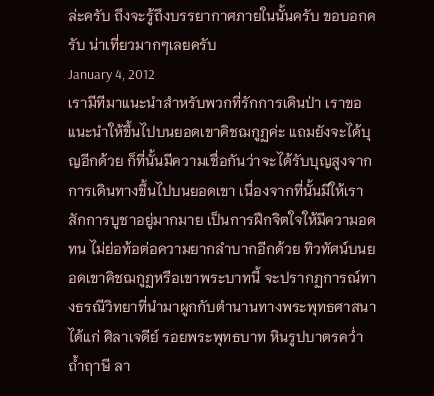ล่ะครับ ถึงจะรู้ถึงบรรยากาศภายในนั้นครับ ขอบอกครับ น่าเที่ยวมากๆเลยครับ
January 4, 2012
เรามีทีมาแนะนำสำหรับพวกที่รักการเดินป่า เราขอแนะนำให้ขึ้นไปบนยอดเขาคิชฌกูฏค่ะ แถมยังจะได้บุญอีกด้วย ก็ที่นั้นมีความเชื่อกันว่าจะได้รับบุญสูงจากการเดินทางขึ้นไปบนยอดเขา เนื่องจากที่นั้นมีให้เราสักการบูชาอยู่มากมาย เป็นการฝึกจิตใจให้มีความอดทน ไม่ย่อท้อต่อความยากลำบากอีกด้วย ทิวทัศน์บนยอดเขาคิชฌกูฏหรือเขาพระบาทนี้ จะปรากฏการณ์ทางธรณีวิทยาที่นำมาผูกกับตำนานทางพระพุทธศาสนา ได้แก่ ศิลาเจดีย์ รอยพระพุทธบาท หินรูปบาตรคว่ำ ถ้ำฤาษี ลา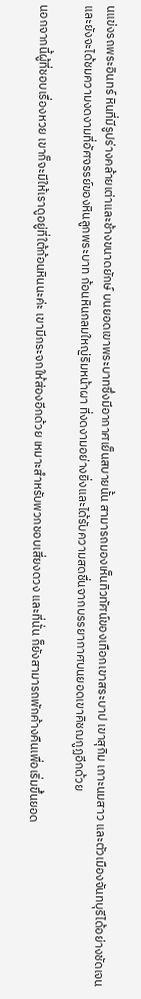นแข่งรถพระอินทร์ หินที่มีรูปร่างคล้ายเต่าและช้างขนาดยักษ์ บนยอดเขาพระบาทซึ่งมีอากาศเย็นสบายนั้น สามารถมองเห็นทิวทัศน์ของเทือกเขาสระบาป เขาสุกิม เกาะนมสาว และตัวเมืองจันทบุรีได้อย่างชัดเจนและยังจะได้ชมความงดงามที่อัศจรรย์ของหินลูกพระบาท ก้อนหินกลมใหญ่ริมหน้าผา ที่งดงามอย่างยิ่งและได้รับความสดชื่นจากบรรยากาศบนยอดเขาคิชฌกูฏอีกด้วย

นอกจากนี้ผู้ที่ชอบเรื่องหวย เขาก็จะมีให้เราดูอยู่ที่ใต้ก้อนหินนะค่ะ เขามีกระจกให้ส่องอีกด้วย เหมาะสำหรับพวกชอบเสี่ยงดวง และที่นั่น ก็ยังสามารถพักค้างคืนเพื่อเริ่มขึ้นยอด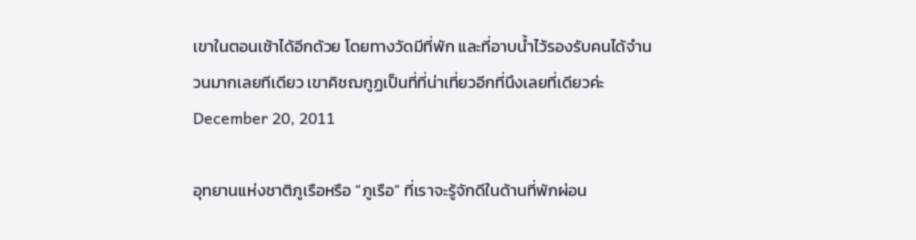เขาในตอนเช้าได้อีกด้วย โดยทางวัดมีที่พัก และที่อาบน้ำไว้รองรับคนได้จำนวนมากเลยทีเดียว เขาคิชฌกูฏเป็นที่ที่น่าเที่ยวอีกที่นึงเลยที่เดียวค่ะ
December 20, 2011

อุทยานแห่งชาติภูเรือหรือ “ภูเรือ” ที่เราจะรู้จักดีในด้านที่พักผ่อน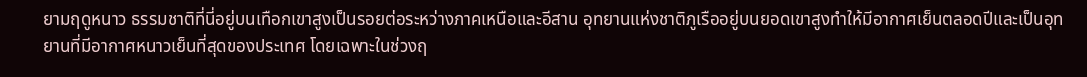ยามฤดูหนาว ธรรมชาติที่นี่อยู่บนเทือกเขาสูงเป็นรอยต่อระหว่างภาคเหนือและอีสาน อุทยานแห่งชาติภูเรืออยู่บนยอดเขาสูงทำให้มีอากาศเย็นตลอดปีและเป็นอุทยานที่มีอากาศหนาวเย็นที่สุดของประเทศ โดยเฉพาะในช่วงฤ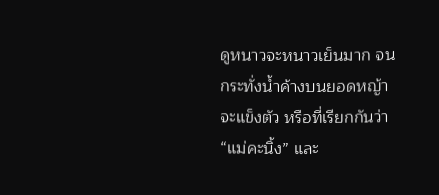ดูหนาวจะหนาวเย็นมาก จนกระทั่งน้ำค้างบนยอดหญ้าจะแข็งตัว หรือที่เรียกกันว่า “แม่คะนิ้ง” และ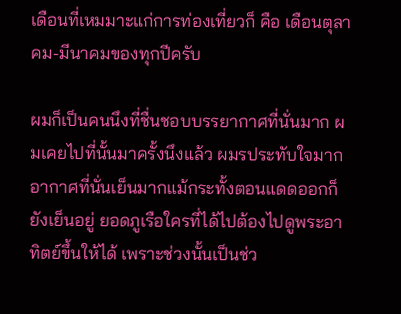เดือนที่เหมมาะแก่การท่องเที่ยวก็ คือ เดือนตุลาคม-มีนาคมของทุกปีครับ

ผมก็เป็นคนนึงที่ชื่นชอบบรรยากาศที่นั่นมาก ผมเคยไปที่นั้นมาครั้งนึงแล้ว ผมรประทับใจมาก อากาศที่นั่นเย็นมากแม้กระทั้งตอนแดดออกก็ยังเย็นอยู่ ยอดภูเรือใครที่ได้ไปต้องไปดูพระอาทิตย์ขึ้นให้ได้ เพราะช่วงนั้นเป็นช่ว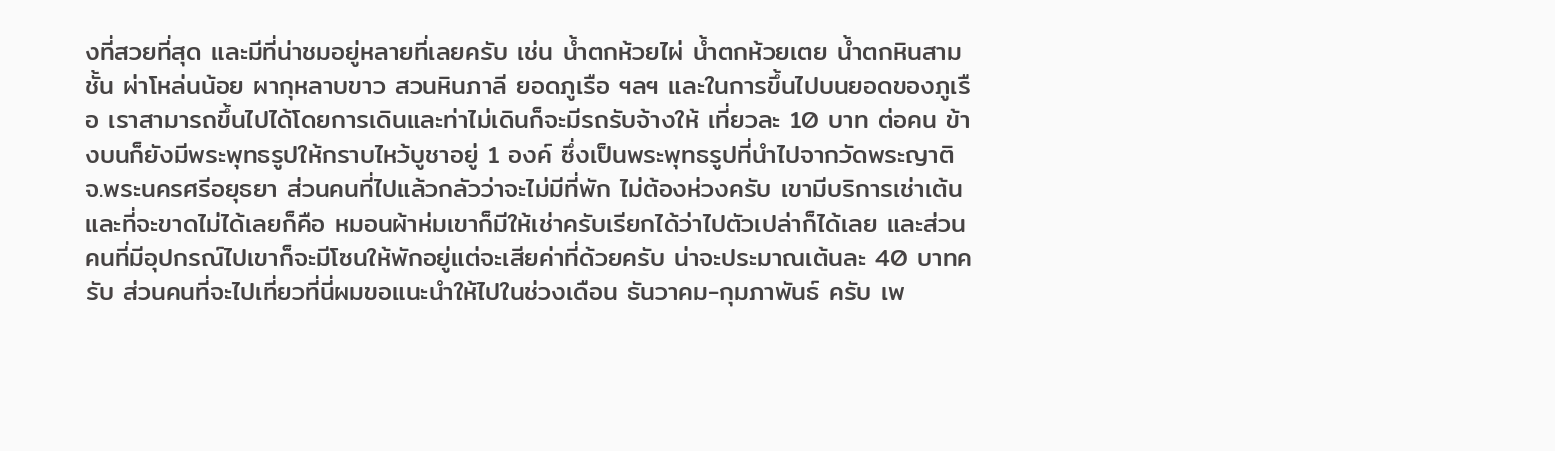งที่สวยที่สุด และมีที่น่าชมอยู่หลายที่เลยครับ เช่น น้ำตกห้วยไผ่ น้ำตกห้วยเตย น้ำตกหินสามชั้น ผ่าโหล่นน้อย ผากุหลาบขาว สวนหินภาลี ยอดภูเรือ ฯลฯ และในการขึ้นไปบนยอดของภูเรือ เราสามารถขึ้นไปได้โดยการเดินและท่าไม่เดินก็จะมีรถรับจ้างให้ เที่ยวละ 10 บาท ต่อคน ข้างบนก็ยังมีพระพุทธรูปให้กราบไหว้บูชาอยู่ 1 องค์ ซึ่งเป็นพระพุทธรูปที่นำไปจากวัดพระญาติ จ.พระนครศรีอยุธยา ส่วนคนที่ไปแล้วกลัวว่าจะไม่มีที่พัก ไม่ต้องห่วงครับ เขามีบริการเช่าเต้น และที่จะขาดไม่ได้เลยก็คือ หมอนผ้าห่มเขาก็มีให้เช่าครับเรียกได้ว่าไปตัวเปล่าก็ได้เลย และส่วนคนที่มีอุปกรณ์ไปเขาก็จะมีโซนให้พักอยู่แต่จะเสียค่าที่ด้วยครับ น่าจะประมาณเต้นละ 40 บาทครับ ส่วนคนที่จะไปเที่ยวที่นี่ผมขอแนะนำให้ไปในช่วงเดือน ธันวาคม-กุมภาพันธ์ ครับ เพ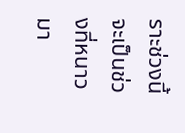ราะช่วงนี้จะเป็นช่วงที่หนาวมา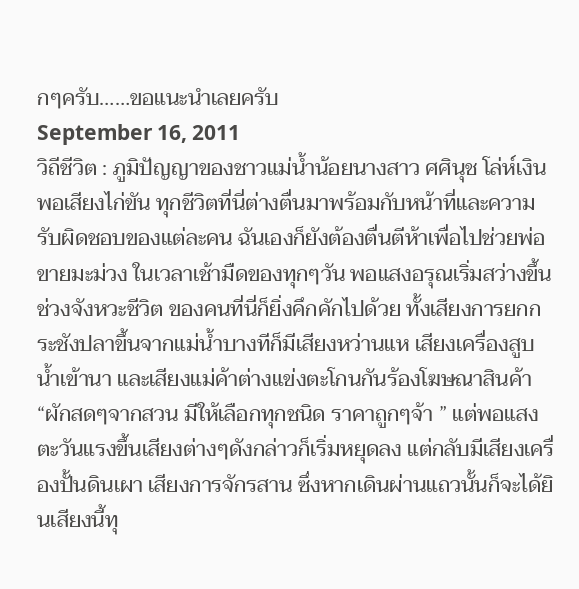กๆครับ……ขอแนะนำเลยครับ
September 16, 2011
วิถีชีวิต : ภูมิปัญญาของชาวแม่น้ำน้อยนางสาว ศศินุช โล่ห์เงิน พอเสียงไก่ขัน ทุกชีวิตที่นี่ต่างตื่นมาพร้อมกับหน้าที่และความรับผิดชอบของแต่ละคน ฉันเองก็ยังต้องตื่นตีห้าเพื่อไปช่วยพ่อขายมะม่วง ในเวลาเช้ามืดของทุกๆวัน พอแสงอรุณเริ่มสว่างขึ้นช่วงจังหวะชีวิต ของคนที่นี่ก็ยิ่งคึกคักไปด้วย ทั้งเสียงการยกกระชังปลาขึ้นจากแม่น้ำบางทีก็มีเสียงหว่านแห เสียงเครื่องสูบน้ำเข้านา และเสียงแม่ค้าต่างแข่งตะโกนกันร้องโฆษณาสินค้า “ผักสดๆจากสวน มีให้เลือกทุกชนิด ราคาถูกๆจ้า ” แต่พอแสงตะวันแรงขึ้นเสียงต่างๆดังกล่าวก็เริ่มหยุดลง แต่กลับมีเสียงเครื่องปั้นดินเผา เสียงการจักรสาน ซึ่งหากเดินผ่านแถวนั้นก็จะได้ยินเสียงนี้ทุ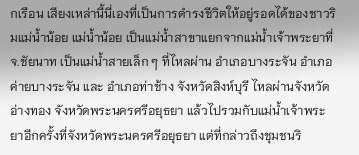กเรือน เสียงเหล่านี้นี่เองที่เป็นการดำรงชีวิตให้อยู่รอดได้ของชาวริมแม่น้ำน้อย แม่น้ำน้อย เป็นแม่น้ำสาขาแยกจากแม่น้ำเจ้าพระยาที่ จ.ชัยนาท เป็นแม่น้ำสายเล็ก ๆ ที่ไหลผ่าน อำเภอบางระจัน อำเภอค่ายบางระจัน และ อำเภอท่าช้าง จังหวัดสิงห์บุรี ไหลผ่านจังหวัดอ่างทอง จังหวัดพระนครศรีอยุธยา แล้วไปรวมกับแม่น้ำเจ้าพระยาอีกครั้งที่จังหวัดพระนครศรีอยุธยา แต่ที่กล่าวถึงชุมชนริ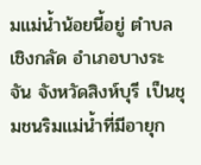มแม่น้ำน้อยนี้อยู่ ตำบลเชิงกลัด อำเภอบางระจัน จังหวัดสิงห์บุรี เป็นชุมชนริมแม่น้ำที่มีอายุก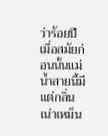ว่าร้อยปี เมื่อสมัยก่อนนั้นแม่น้ำสายนี้มีแต่กลิ่นเน่าเหม็น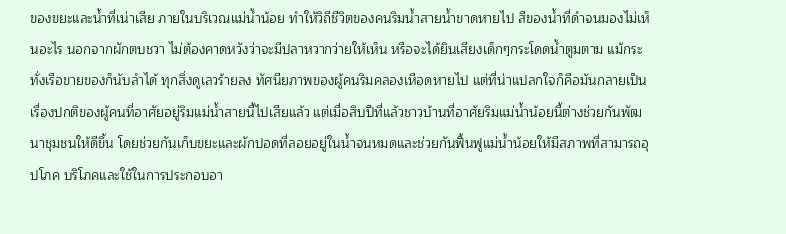ของขยะและน้ำที่เน่าเสีย ภายในบริเวณแม่น้ำน้อย ทำให้วิถีชีวิตของคนริมน้ำสายน้ำขาดหายไป สีของน้ำที่ดำจนมองไม่เห็นอะไร นอกจากผักตบชวา ไม่ต้องคาดหวังว่าจะมีปลาหวากว่ายให้เห็น หรือจะได้ยินเสียงเด็กๆกระโดดน้ำตูมตาม แม้กระทั่งเรือขายของก็นับลำได้ ทุกสิ่งดูเลวร้ายลง ทัศนียภาพของผู้คนริมคลองเหือดหายไป แต่ที่น่าแปลกใจก็คือมันกลายเป็นเรื่องปกติของผู้คนที่อาศัยอยู่ริมแม่น้ำสายนี้ไปเสียแล้ว แต่เมื่อสิบปีที่แล้วชาวบ้านที่อาศัยริมแม่น้ำน้อยนี้ต่างช่วยกันพัฒนาชุมชนให้ดีขึ้น โดยช่วยกันเก็บขยะและผักปอดที่ลอยอยู่ในน้ำจนหมดและช่วยกันฟื้นฟูแม่น้ำน้อยให้มีสภาพที่สามารถอุปโภค บริโภคและใช้ในการประกอบอา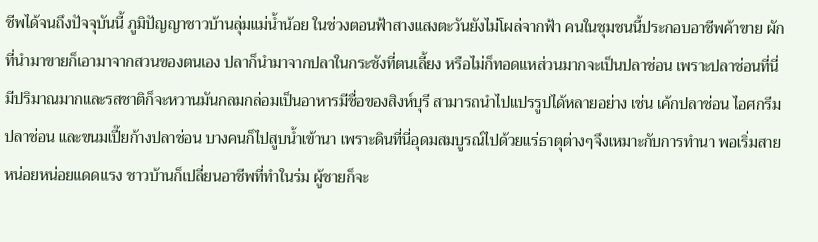ชีพได้จนถึงปัจจุบันนี้ ภูมิปัญญาชาวบ้านลุ่มแม่น้ำน้อย ในช่วงตอนฟ้าสางแสงตะวันยังไม่โผล่จากฟ้า คนในชุมชนนี้ประกอบอาชีพค้าขาย ผักที่นำมาขายก็เอามาจากสวนของตนเอง ปลาก็นำมาจากปลาในกระชังที่ตนเลี้ยง หรือไม่ก็ทอดแหส่วนมากจะเป็นปลาช่อน เพราะปลาช่อนที่นี่มีปริมาณมากและรสชาติก็จะหวานมันกลมกล่อมเป็นอาหารมีชื่อของสิงห์บุรี สามารถนำไปแปรรูปได้หลายอย่าง เช่น เค้กปลาช่อน ไอศกรีมปลาช่อน และขนมเปี๊ยก้างปลาช่อน บางคนก็ไปสูบน้ำเข้านา เพราะดินที่นี่อุดมสมบูรณ์ไปด้วยแร่ธาตุต่างๆจึงเหมาะกับการทำนา พอเริ่มสายหน่อยหน่อยแดดแรง ชาวบ้านก็เปลี่ยนอาชีพที่ทำในร่ม ผู้ชายก็จะ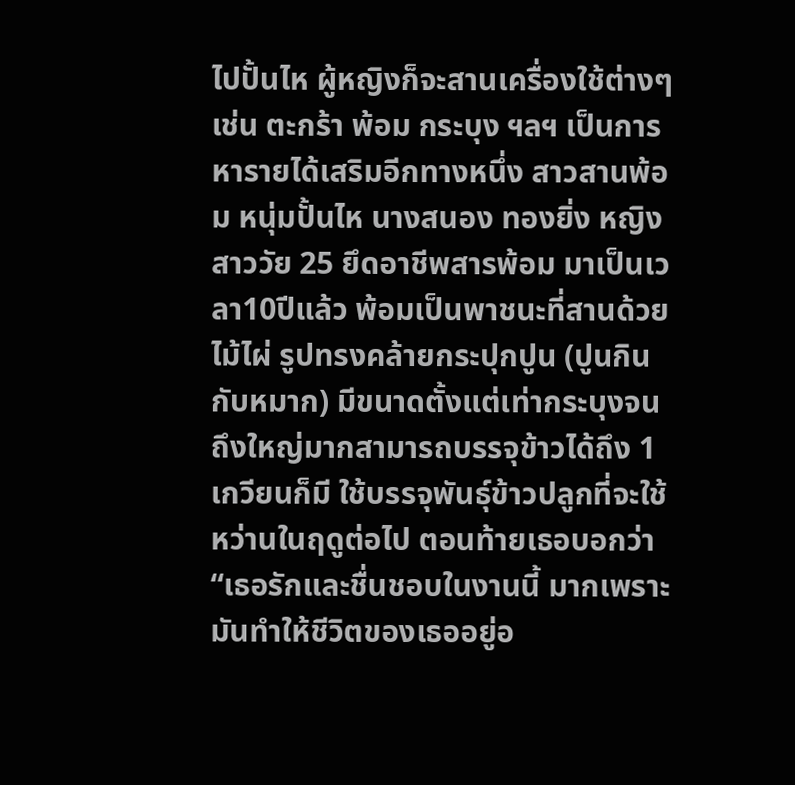ไปปั้นไห ผู้หญิงก็จะสานเครื่องใช้ต่างๆ เช่น ตะกร้า พ้อม กระบุง ฯลฯ เป็นการหารายได้เสริมอีกทางหนึ่ง สาวสานพ้อม หนุ่มปั้นไห นางสนอง ทองยิ่ง หญิงสาววัย 25 ยึดอาชีพสารพ้อม มาเป็นเวลา10ปีแล้ว พ้อมเป็นพาชนะที่สานด้วยไม้ไผ่ รูปทรงคล้ายกระปุกปูน (ปูนกินกับหมาก) มีขนาดตั้งแต่เท่ากระบุงจนถึงใหญ่มากสามารถบรรจุข้าวได้ถึง 1 เกวียนก็มี ใช้บรรจุพันธุ์ข้าวปลูกที่จะใช้หว่านในฤดูต่อไป ตอนท้ายเธอบอกว่า “เธอรักและชื่นชอบในงานนี้ มากเพราะมันทำให้ชีวิตของเธออยู่อ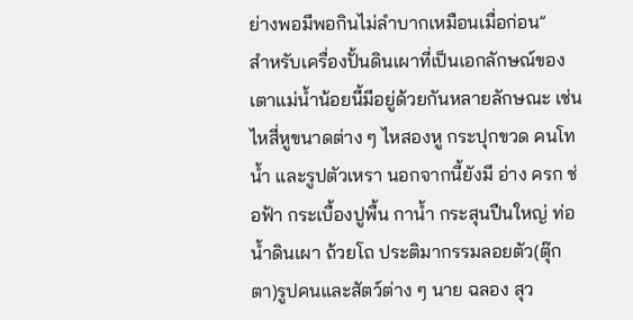ย่างพอมีพอกินไม่ลำบากเหมือนเมื่อก่อน”
สำหรับเครื่องปั้นดินเผาที่เป็นเอกลักษณ์ของเตาแม่น้ำน้อยนี้มีอยู่ด้วยกันหลายลักษณะ เช่น ไหสี่หูขนาดต่าง ๆ ไหสองหู กระปุกขวด คนโทน้ำ และรูปตัวเหรา นอกจากนี้ยังมี อ่าง ครก ช่อฟ้า กระเบื้องปูพื้น กาน้ำ กระสุนปืนใหญ่ ท่อน้ำดินเผา ถ้วยโถ ประติมากรรมลอยตัว(ตุ๊กตา)รูปคนและสัตว์ต่าง ๆ นาย ฉลอง สุว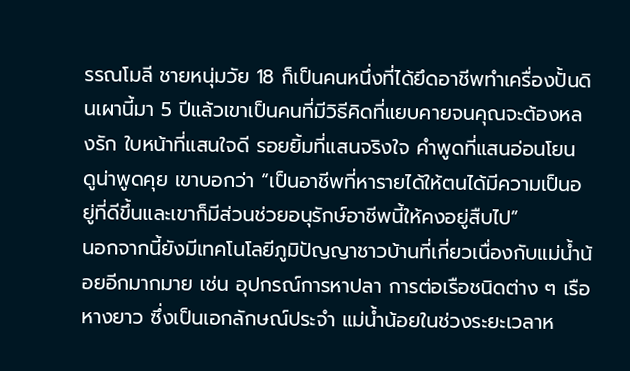รรณโมลี ชายหนุ่มวัย 18 ก็เป็นคนหนึ่งที่ได้ยึดอาชีพทำเครื่องปั้นดินเผานี้มา 5 ปีแล้วเขาเป็นคนที่มีวิธีคิดที่แยบคายจนคุณจะต้องหลงรัก ใบหน้าที่แสนใจดี รอยยิ้มที่แสนจริงใจ คำพูดที่แสนอ่อนโยน ดูน่าพูดคุย เขาบอกว่า “เป็นอาชีพที่หารายได้ให้ตนได้มีความเป็นอยู่ที่ดีขึ้นและเขาก็มีส่วนช่วยอนุรักษ์อาชีพนี้ให้คงอยู่สืบไป”
นอกจากนี้ยังมีเทคโนโลยีภูมิปัญญาชาวบ้านที่เกี่ยวเนื่องกับแม่น้ำน้อยอีกมากมาย เช่น อุปกรณ์การหาปลา การต่อเรือชนิดต่าง ๆ เรือหางยาว ซึ่งเป็นเอกลักษณ์ประจำ แม่น้ำน้อยในช่วงระยะเวลาห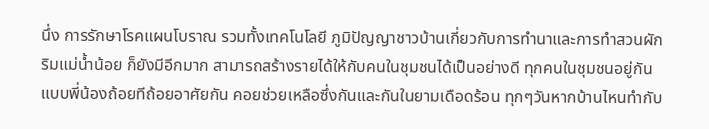นึ่ง การรักษาโรคแผนโบราณ รวมทั้งเทคโนโลยี ภูมิปัญญาชาวบ้านเกี่ยวกับการทำนาและการทำสวนผักริมแม่น้ำน้อย ก็ยังมีอีกมาก สามารถสร้างรายได้ให้กับคนในชุมชนได้เป็นอย่างดี ทุกคนในชุมชนอยู่กันแบบพี่น้องถ้อยทีถ้อยอาศัยกัน คอยช่วยเหลือซึ่งกันและกันในยามเดือดร้อน ทุกๆวันหากบ้านไหนทำกับ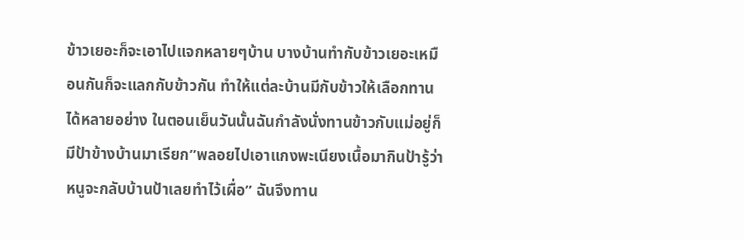ข้าวเยอะก็จะเอาไปแจกหลายๆบ้าน บางบ้านทำกับข้าวเยอะเหมือนกันก็จะแลกกับข้าวกัน ทำให้แต่ละบ้านมีกับข้าวให้เลือกทานได้หลายอย่าง ในตอนเย็นวันนั้นฉันกำลังนั่งทานข้าวกับแม่อยู่ก็มีป้าข้างบ้านมาเรียก”พลอยไปเอาแกงพะเนียงเนื้อมากินป้ารู้ว่าหนูจะกลับบ้านป้าเลยทำไว้เผื่อ” ฉันจึงทาน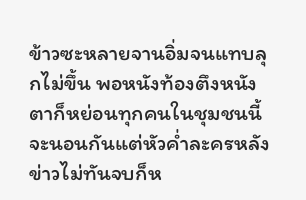ข้าวซะหลายจานอิ่มจนแทบลุกไม่ขึ้น พอหนังท้องตึงหนังตาก็หย่อนทุกคนในชุมชนนี้จะนอนกันแต่หัวค่ำละครหลังข่าวไม่ทันจบก็ห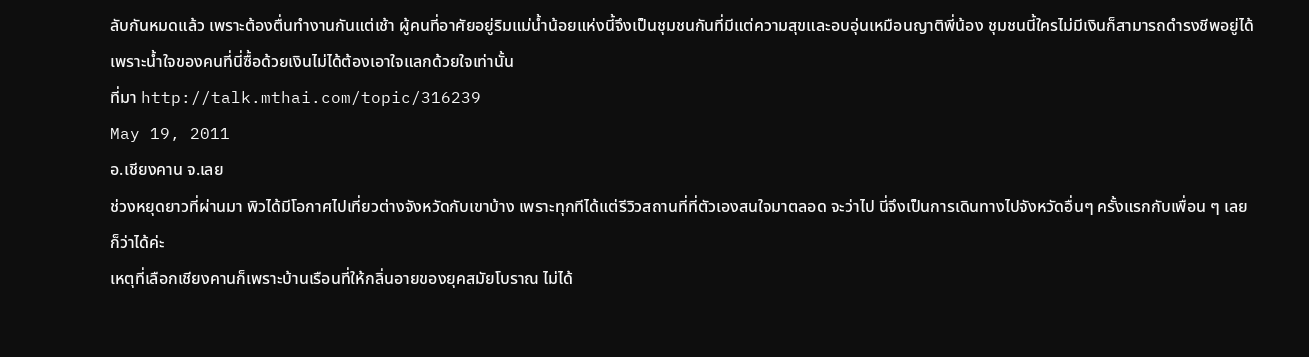ลับกันหมดแล้ว เพราะต้องตื่นทำงานกันแต่เช้า ผู้คนที่อาศัยอยู่ริมแม่น้ำน้อยแห่งนี้จึงเป็นชุมชนกันที่มีแต่ความสุขและอบอุ่นเหมือนญาติพี่น้อง ชุมชนนี้ใครไม่มีเงินก็สามารถดำรงชีพอยู่ได้ เพราะน้ำใจของคนที่นี่ซื้อด้วยเงินไม่ได้ต้องเอาใจแลกด้วยใจเท่านั้น
ที่มา http://talk.mthai.com/topic/316239
May 19, 2011
อ.เชียงคาน จ.เลย
ช่วงหยุดยาวที่ผ่านมา พิวได้มีโอกาศไปเที่ยวต่างจังหวัดกับเขาบ้าง เพราะทุกทีได้แต่รีวิวสถานที่ที่ตัวเองสนใจมาตลอด จะว่าไป นี่จึงเป็นการเดินทางไปจังหวัดอื่นๆ ครั้งแรกกับเพื่อน ๆ เลยก็ว่าได้ค่ะ
เหตุที่เลือกเชียงคานก็เพราะบ้านเรือนที่ให้กลิ่นอายของยุคสมัยโบราณ ไม่ได้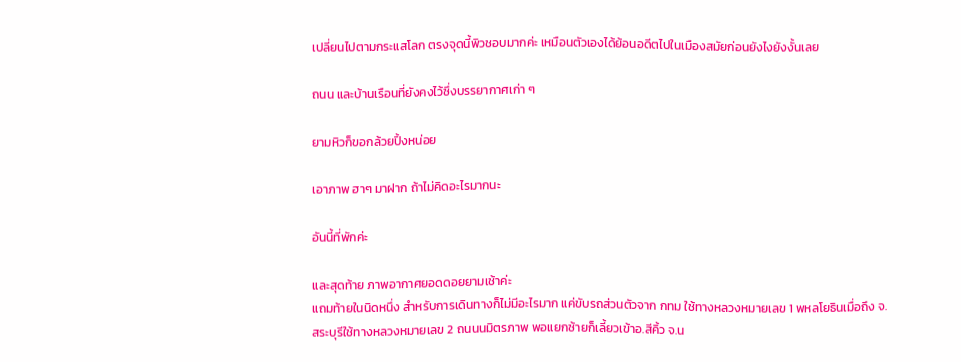เปลี่ยนไปตามกระแสโลก ตรงจุดนี้พิวชอบมากค่ะ เหมือนตัวเองได้ย้อนอดีตไปในเมืองสมัยก่อนยังไงยังงั้นเลย

ถนน และบ้านเรือนที่ยังคงไว้ซึ่งบรรยากาศเก่า ๆ

ยามหิวก็ขอกล้วยปิ้งหน่อย

เอาภาพ ฮาๆ มาฝาก ถ้าไม่คิดอะไรมากนะ

อันนี้ที่พักค่ะ

และสุดท้าย ภาพอากาศยอดดอยยามเช้าค่ะ
แถมท้ายในนิดหนึ่ง สำหรับการเดินทางก็ไม่มีอะไรมาก แค่ขับรถส่วนตัวจาก กทม ใช้ทางหลวงหมายเลข 1 พหลโยธินเมื่อถึง จ.สระบุรีใช้ทางหลวงหมายเลข 2 ถนนนมิตรภาพ พอแยกซ้ายก็เลี้ยวเข้าอ.สีคิ้ว จ.น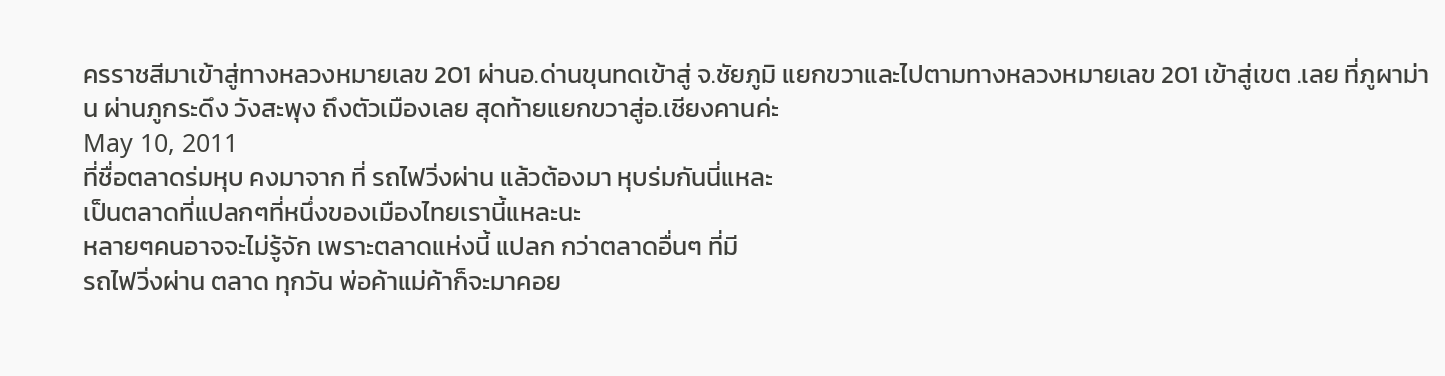ครราชสีมาเข้าสู่ทางหลวงหมายเลข 201 ผ่านอ.ด่านขุนทดเข้าสู่ จ.ชัยภูมิ แยกขวาและไปตามทางหลวงหมายเลข 201 เข้าสู่เขต .เลย ที่ภูผาม่าน ผ่านภูกระดึง วังสะพุง ถึงตัวเมืองเลย สุดท้ายแยกขวาสู่อ.เชียงคานค่ะ
May 10, 2011
ที่ชื่อตลาดร่มหุบ คงมาจาก ที่ รถไฟวิ่งผ่าน แล้วต้องมา หุบร่มกันนี่แหละ
เป็นตลาดที่แปลกๆที่หนึ่งของเมืองไทยเรานี้แหละนะ
หลายๆคนอาจจะไม่รู้จัก เพราะตลาดแห่งนี้ แปลก กว่าตลาดอื่นๆ ที่มี
รถไฟวิ่งผ่าน ตลาด ทุกวัน พ่อค้าแม่ค้าก็จะมาคอย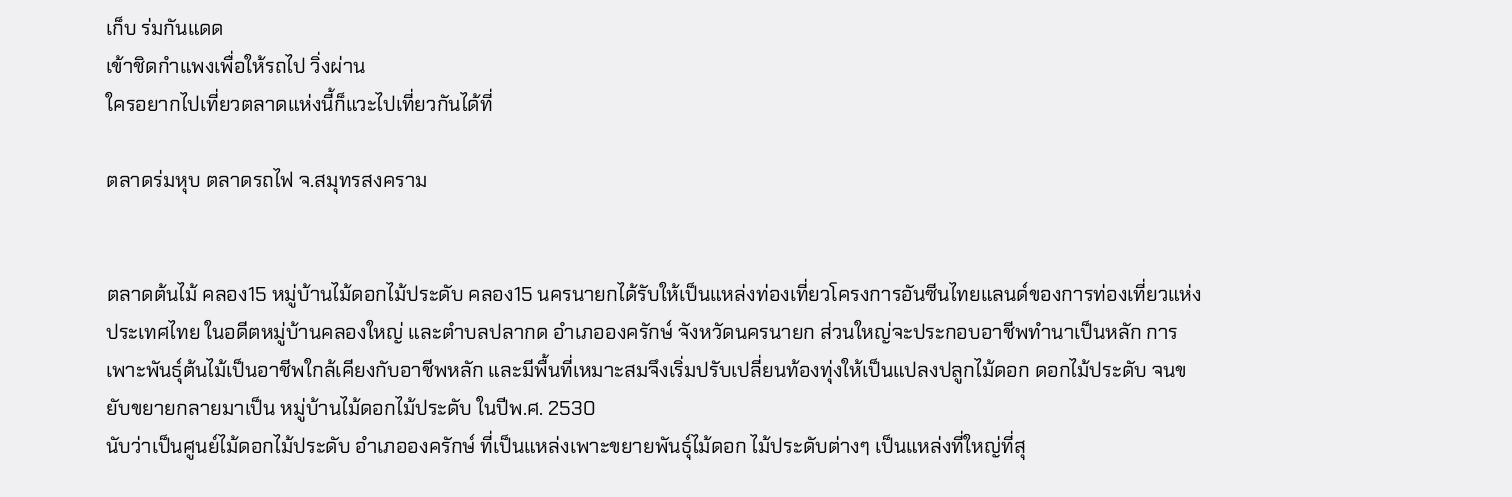เก็บ ร่มกันแดด
เข้าชิดกำแพงเพื่อให้รถไป วิ่งผ่าน
ใครอยากไปเที่ยวตลาดแห่งนี้ก็แวะไปเที่ยวกันได้ที่

ตลาดร่มหุบ ตลาดรถไฟ จ.สมุทรสงคราม


ตลาดต้นไม้ คลอง15 หมู่บ้านไม้ดอกไม้ประดับ คลอง15 นครนายกได้รับให้เป็นแหล่งท่องเที่ยวโครงการอันซีนไทยแลนด์ของการท่องเที่ยวแห่งประเทศไทย ในอดีตหมู่บ้านคลองใหญ่ และตำบลปลากด อำเภอองครักษ์ จังหวัดนครนายก ส่วนใหญ่จะประกอบอาชีพทำนาเป็นหลัก การเพาะพันธุ์ต้นไม้เป็นอาชีพใกล้เคียงกับอาชีพหลัก และมีพื้นที่เหมาะสมจึงเริ่มปรับเปลี่ยนท้องทุ่งให้เป็นแปลงปลูกไม้ดอก ดอกไม้ประดับ จนขยับขยายกลายมาเป็น หมู่บ้านไม้ดอกไม้ประดับ ในปีพ.ศ. 2530
นับว่าเป็นศูนย์ไม้ดอกไม้ประดับ อำเภอองครักษ์ ที่เป็นแหล่งเพาะขยายพันธุ์ไม้ดอก ไม้ประดับต่างๆ เป็นแหล่งที่ใหญ่ที่สุ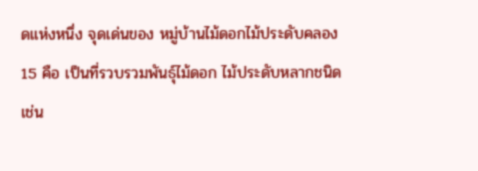ดแห่งหนึ่ง จุดเด่นของ หมู่บ้านไม้ดอกไม้ประดับคลอง 15 คือ เป็นที่รวบรวมพันธุ์ไม้ดอก ไม้ประดับหลากชนิด เช่น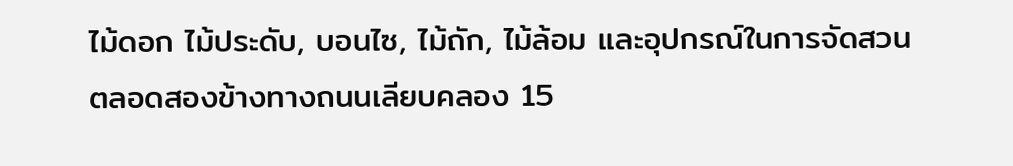ไม้ดอก ไม้ประดับ, บอนไซ, ไม้ถัก, ไม้ล้อม และอุปกรณ์ในการจัดสวน ตลอดสองข้างทางถนนเลียบคลอง 15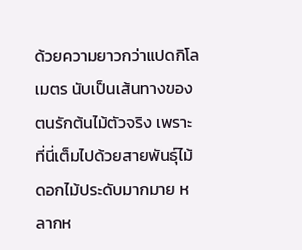ด้วยความยาวกว่าแปดกิโลเมตร นับเป็นเส้นทางของตนรักต้นไม้ตัวจริง เพราะที่นี่เต็มไปด้วยสายพันธุ์ไม้ดอกไม้ประดับมากมาย หลากห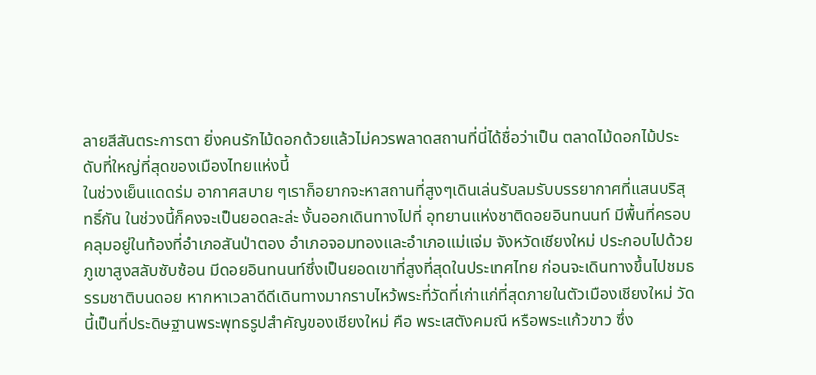ลายสีสันตระการตา ยิ่งคนรักไม้ดอกด้วยแล้วไม่ควรพลาดสถานที่นี่ได้ชื่อว่าเป็น ตลาดไม้ดอกไม้ประดับที่ใหญ่ที่สุดของเมืองไทยแห่งนี้
ในช่วงเย็นแดดร่ม อากาศสบาย ๆเราก็อยากจะหาสถานที่สูงๆเดินเล่นรับลมรับบรรยากาศที่แสนบริสุทธิ์กัน ในช่วงนี้ก็คงจะเป็นยอดละล่ะ งั้นออกเดินทางไปที่ อุทยานแห่งชาติดอยอินทนนท์ มีพื้นที่ครอบคลุมอยู่ในท้องที่อำเภอสันป่าตอง อำเภอจอมทองและอำเภอแม่แจ่ม จังหวัดเชียงใหม่ ประกอบไปด้วยภูเขาสูงสลับซับซ้อน มีดอยอินทนนท์ซึ่งเป็นยอดเขาที่สูงที่สุดในประเทศไทย ก่อนจะเดินทางขึ้นไปชมธรรมชาติบนดอย หากหาเวลาดีดีเดินทางมากราบไหว้พระที่วัดที่เก่าแก่ที่สุดภายในตัวเมืองเชียงใหม่ วัดนี้เป็นที่ประดิษฐานพระพุทธรูปสำคัญของเชียงใหม่ คือ พระเสตังคมณี หรือพระแก้วขาว ซึ่ง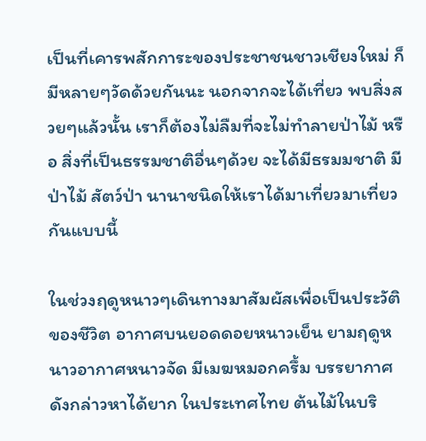เป็นที่เคารพสักการะของประชาชนชาวเชียงใหม่ ก็มีหลายๆวัดด้วยกันนะ นอกจากจะได้เที่ยว พบสิ่งสวยๆแล้วนั้น เราก็ต้องไม่ลืมที่จะไม่ทำลายป่าไม้ หรือ สิ่งที่เป็นธรรมชาติอื่นๆด้วย จะได้มีธรมมชาติ มีป่าไม้ สัตว์ป่า นานาชนิดให้เราได้มาเที่ยวมาเที่ยวกันแบบนี้

ในช่วงฤดูหนาวๆเดินทางมาสัมผัสเพื่อเป็นประวัติของชีวิต อากาศบนยอดดอยหนาวเย็น ยามฤดูหนาวอากาศหนาวจัด มีเมฆหมอกครึ้ม บรรยากาศดังกล่าวหาได้ยาก ในประเทศไทย ต้นไม้ในบริ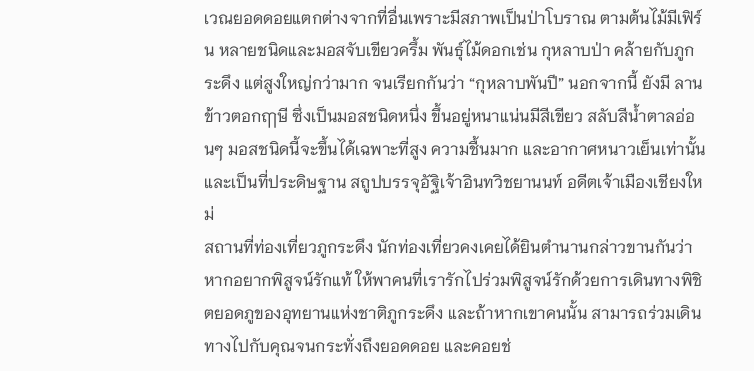เวณยอดดอยแตกต่างจากที่อื่นเพราะมีสภาพเป็นป่าโบราณ ตามต้นไม้มีเฟิร์น หลายชนิดและมอสจับเขียวครึ้ม พันธุ์ไม้ดอกเช่น กุหลาบป่า คล้ายกับภูกระดึง แต่สูงใหญ่กว่ามาก จนเรียกกันว่า “กุหลาบพันปี” นอกจากนี้ ยังมี ลานข้าวตอกฤๅษี ซึ่งเป็นมอสชนิดหนึ่ง ขึ้นอยู่หนาแน่นมีสีเขียว สลับสีน้ำตาลอ่อนๆ มอสชนิดนี้จะขึ้นได้เฉพาะที่สูง ความชื้นมาก และอากาศหนาวเย็นเท่านั้น และเป็นที่ประดิษฐาน สถูปบรรจุอัฐิเจ้าอินทวิชยานนท์ อดีตเจ้าเมืองเชียงใหม่
สถานที่ท่องเที่ยวภูกระดึง นักท่องเที่ยวคงเคยได้ยินตำนานกล่าวขานกันว่าหากอยากพิสูจน์รักแท้ ให้พาคนที่เรารักไปร่วมพิสูจน์รักด้วยการเดินทางพิชิตยอดภูของอุทยานแห่งชาติภูกระดึง และถ้าหากเขาคนนั้น สามารถร่วมเดินทางไปกับคุณจนกระทั่งถึงยอดดอย และคอยช่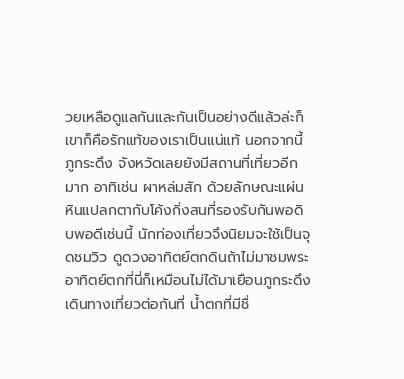วยเหลือดูแลกันและกันเป็นอย่างดีแล้วล่ะก็ เขาก็คือรักแท้ของเราเป็นแน่แท้ นอกจากนี้ภูกระดึง จังหวัดเลยยังมีสถานที่เที่ยวอีกมาก อาทิเช่น ผาหล่มสัก ด้วยลักษณะแผ่นหินแปลกตากับโค้งกิ่งสนที่รองรับกันพอดิบพอดีเช่นนี้ นักท่องเที่ยวจึงนิยมจะใช้เป็นจุดชมวิว ดูดวงอาทิตย์ตกดินถ้าไม่มาชมพระอาทิตย์ตกที่นี่ก็เหมือนไม่ได้มาเยือนภูกระดึง เดินทางเที่ยวต่อกันที่ น้ำตกที่มีชื่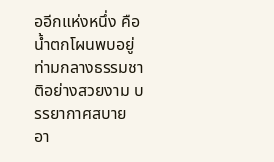ออีกแห่งหนึ่ง คือ น้ำตกโผนพบอยู่ท่ามกลางธรรมชาติอย่างสวยงาม บรรยากาศสบาย อา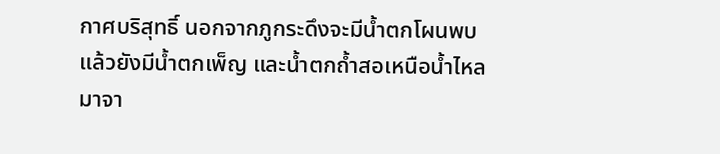กาศบริสุทธิ์ นอกจากภูกระดึงจะมีน้ำตกโผนพบแล้วยังมีน้ำตกเพ็ญ และน้ำตกถ้ำสอเหนือน้ำไหลมาจา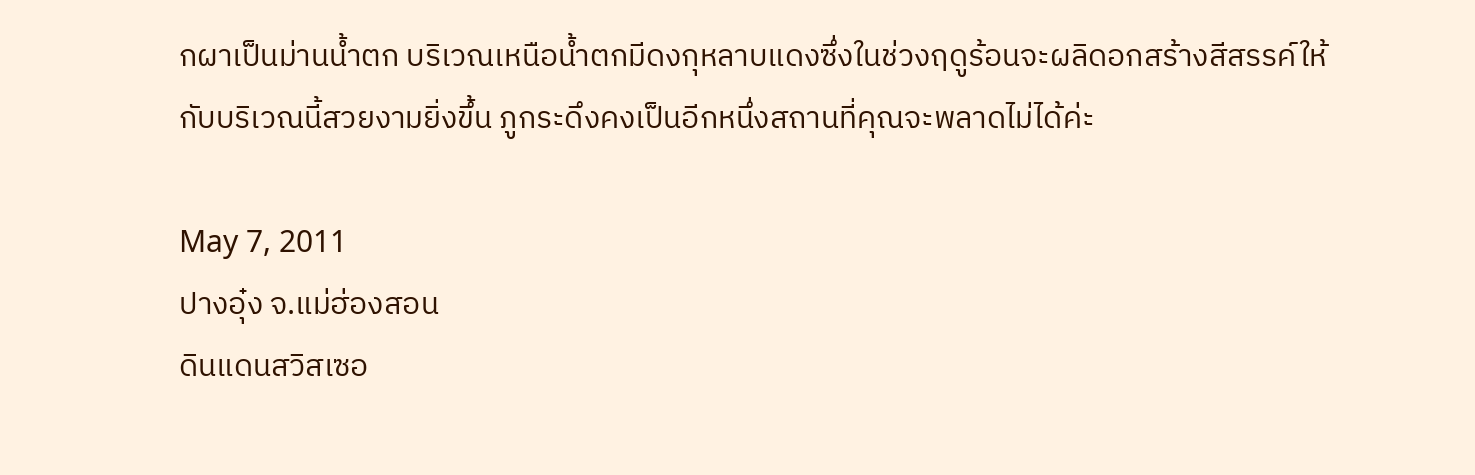กผาเป็นม่านน้ำตก บริเวณเหนือน้ำตกมีดงกุหลาบแดงซึ่งในช่วงฤดูร้อนจะผลิดอกสร้างสีสรรค์ให้กับบริเวณนี้สวยงามยิ่งขึ้น ภูกระดึงคงเป็นอีกหนึ่งสถานที่คุณจะพลาดไม่ได้ค่ะ

May 7, 2011
ปางอุ๋ง จ.แม่ฮ่องสอน
ดินแดนสวิสเซอ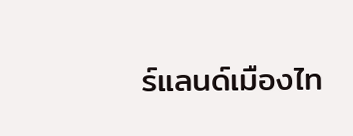ร์แลนด์เมืองไท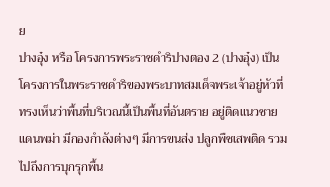ย
ปางอุ๋ง หรือ โครงการพระราชดำริปางตอง 2 (ปางอุ๋ง) เป็นโครงการในพระราชดำริของพระบาทสมเด็จพระเจ้าอยู่หัวที่ทรงเห็นว่าพื้นที่บริเวณนี้เป็นพื้นที่อันตราย อยู่ติดแนวชายแดนพม่า มีกองกำลังต่างๆ มีการขนส่ง ปลูกพืชเสพติด รวมไปถึงการบุกรุกพื้น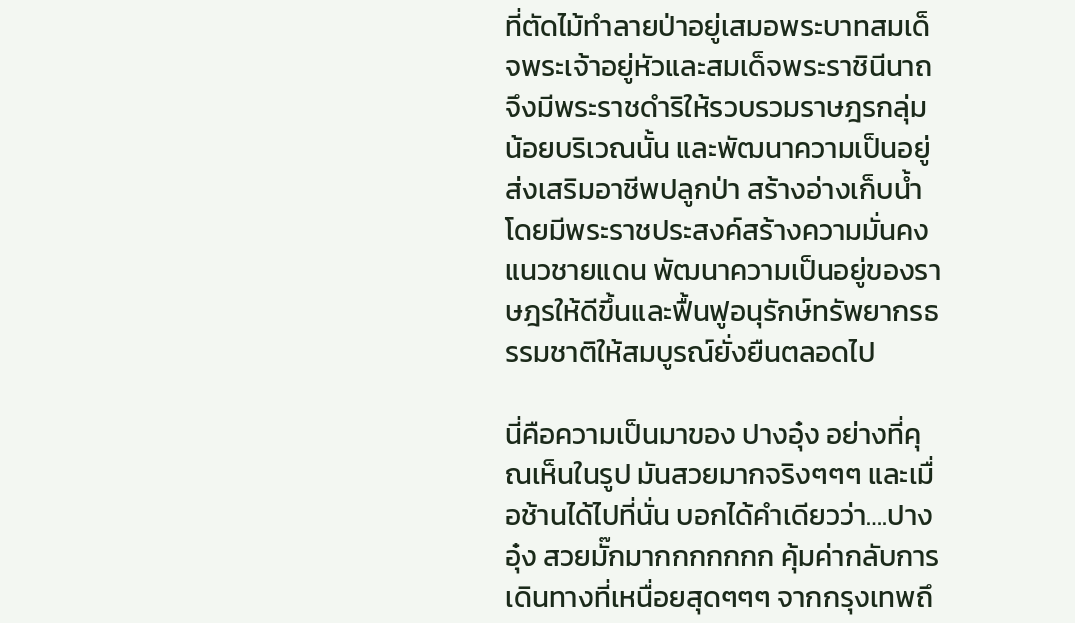ที่ตัดไม้ทำลายป่าอยู่เสมอพระบาทสมเด็จพระเจ้าอยู่หัวและสมเด็จพระราชินีนาถจึงมีพระราชดำริให้รวบรวมราษฎรกลุ่มน้อยบริเวณนั้น และพัฒนาความเป็นอยู่ ส่งเสริมอาชีพปลูกป่า สร้างอ่างเก็บน้ำ โดยมีพระราชประสงค์สร้างความมั่นคงแนวชายแดน พัฒนาความเป็นอยู่ของราษฎรให้ดีขึ้นและฟื้นฟูอนุรักษ์ทรัพยากรธรรมชาติให้สมบูรณ์ยั่งยืนตลอดไป

นี่คือความเป็นมาของ ปางอุ๋ง อย่างที่คุณเห็นในรูป มันสวยมากจริงๆๆๆ และเมื่อช้านได้ไปที่นั่น บอกได้คำเดียวว่า….ปางอุ๋ง สวยมั๊กมากกกกกกก คุ้มค่ากลับการเดินทางที่เหนื่อยสุดๆๆๆ จากกรุงเทพถึ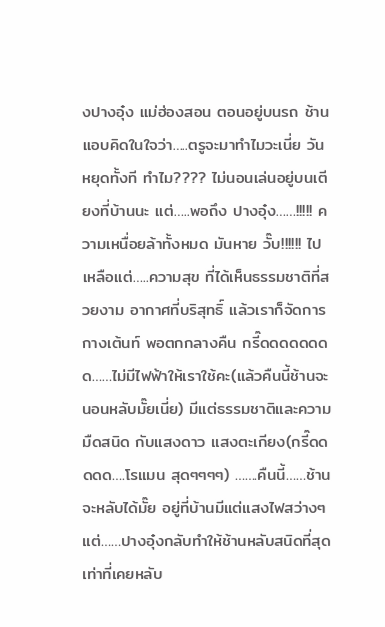งปางอุ๋ง แม่ฮ่องสอน ตอนอยู่บนรถ ช้านแอบคิดในใจว่า…..ตรูจะมาทำไมวะเนี่ย วันหยุดทั้งที ทำไม???? ไม่นอนเล่นอยู่บนเตียงที่บ้านนะ แต่…..พอถึง ปางอุ๋ง……!!!!! ความเหนื่อยล้าทั้งหมด มันหาย วั๊บ!!!!!! ไป เหลือแต่…..ความสุข ที่ได้เห็นธรรมชาติที่สวยงาม อากาศที่บริสุทธิ์ แล้วเราก็จัดการกางเต้นท์ พอตกกลางคืน กรี๊ดดดดดดดด……ไม่มีไฟฟ้าให้เราใช้คะ(แล้วคืนนี้ช้านจะนอนหลับมั๊ยเนี่ย) มีแต่ธรรมชาติและความมืดสนิด กับแสงดาว แสงตะเกียง(กรี๊ดดดดด….โรแมน สุดๆๆๆๆ) …….คืนนี้……ช้านจะหลับได้มั๊ย อยู่ที่บ้านมีแต่แสงไฟสว่างๆ แต่……ปางอุ๋งกลับทำให้ช้านหลับสนิดที่สุดเท่าที่เคยหลับ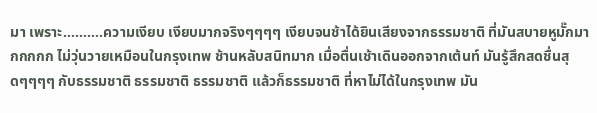มา เพราะ……….ความเงียบ เงียบมากจริงๆๆๆๆ เงียบจนช้าได้ยินเสียงจากธรรมชาติ ที่มันสบายหูมั๊กมากกกกก ไม่วุ่นวายเหมือนในกรุงเทพ ช้านหลับสนิทมาก เมื่อตื่นเช้าเดินออกจากเต้นท์ มันรู้สึกสดชื่นสุดๆๆๆๆ กับธรรมชาติ ธรรมชาติ ธรรมชาติ แล้วก็ธรรมชาติ ที่หาไม่ได้ในกรุงเทพ มัน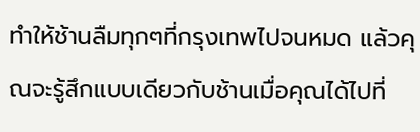ทำให้ช้านลืมทุกๆที่กรุงเทพไปจนหมด แล้วคุณจะรู้สึกแบบเดียวกับช้านเมื่อคุณได้ไปที่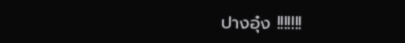ปางอุ๋ง !!!!!!!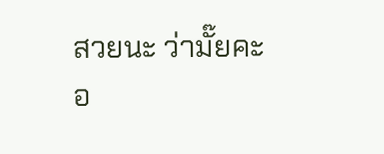สวยนะ ว่ามั๊ยคะ
อ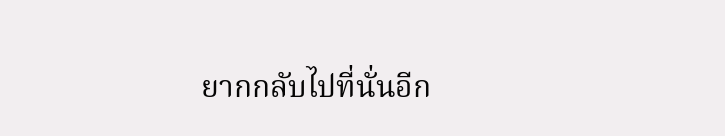ยากกลับไปที่นั่นอีก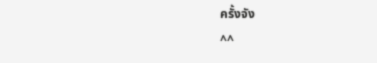ครั้งจัง
^^